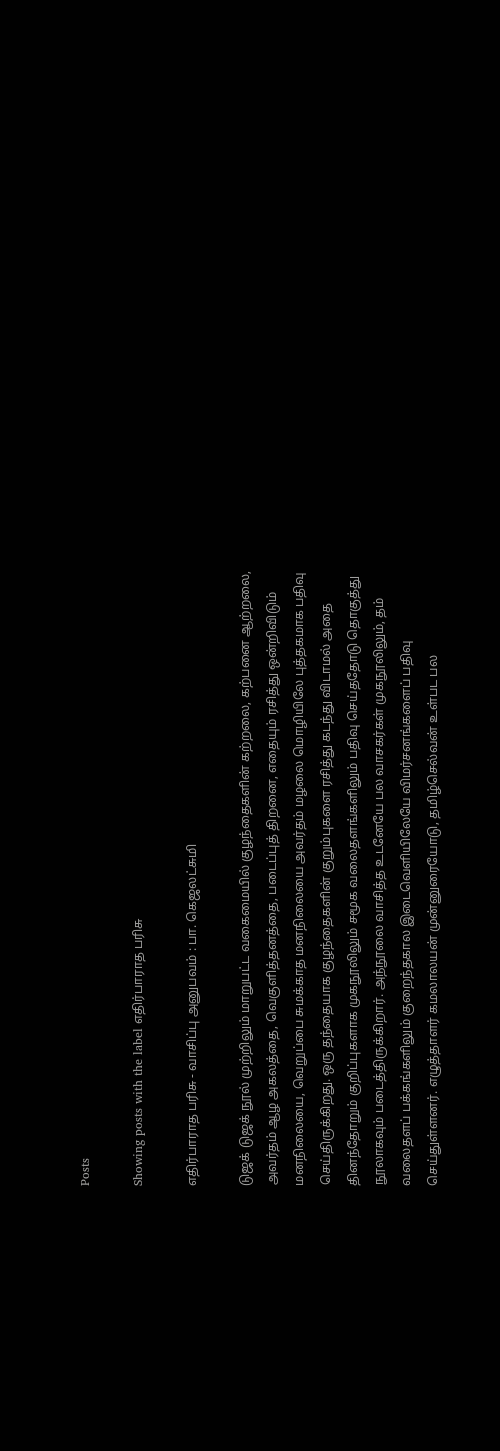Posts

Showing posts with the label எதிர்பாராத பரிசு

எதிர்பாராத பரிசு - வாசிப்பு அனுபவம் : பா. கெஜலட்சுமி

டுஜக் டுஜக் நூல் முற்றிலும் மாறுபட்ட வகைமையில் குழந்தைகளின் கற்றலை, கற்பனை ஆற்றலை, அவர்தம் ஆழ அகலத்தை, வெகுளித்தனத்தை, படைப்புத் திறனை, எதையும் ரசித்து ஒன்றிவிடும் மனநிலையை, வெறுப்பை சுமக்காத மனநிலையை அவர்தம் மழலை மொழியிலே புத்தகமாக பதிவு செய்திருக்கிறது. ஒரு தந்தையாக குழந்தைகளின் குறும்புகளை ரசித்து கடந்து விடாமல் அதை தினந்தோறும் குறிப்புகளாக முகநூலிலும் சமூக வலைதளங்களிலும் பதிவு செய்ததோடு தொகுத்து நூலாகவும் படைத்திருக்கிறார். அந்நூலை வாசித்த உடனேயே பல வாசகர்கள் முகநூலிலும், தம் வலைதளப் பக்கங்களிலும் குறைந்தகால இடைவெளியிலேயே விமர்சனங்களைப் பதிவு செய்துள்ளனர். எழுத்தாளர் கமலாலயன் முன்னுரையோடு, தமிழ்செல்வன் உள்பட பல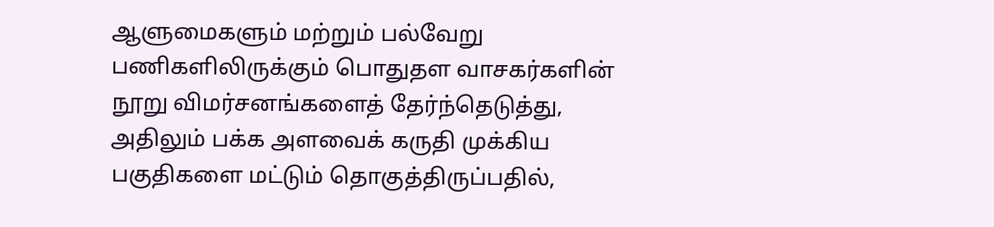ஆளுமைகளும் மற்றும் பல்வேறு பணிகளிலிருக்கும் பொதுதள வாசகர்களின் நூறு விமர்சனங்களைத் தேர்ந்தெடுத்து, அதிலும் பக்க அளவைக் கருதி முக்கிய பகுதிகளை மட்டும் தொகுத்திருப்பதில்,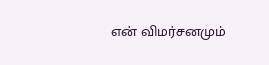என் விமர்சனமும்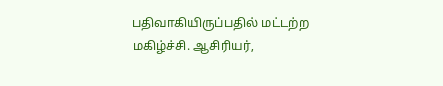பதிவாகியிருப்பதில் மட்டற்ற மகிழ்ச்சி. ஆசிரியர்,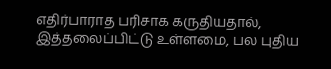எதிர்பாராத பரிசாக கருதியதால், இத்தலைப்பிட்டு உள்ளமை, பல புதிய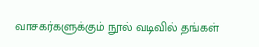வாசகர்களுக்கும் நூல் வடிவில் தங்கள்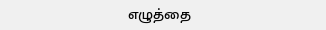எழுத்தை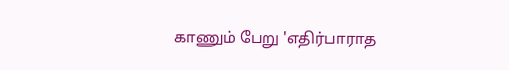காணும் பேறு 'எதிர்பாராத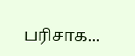பரிசாக...